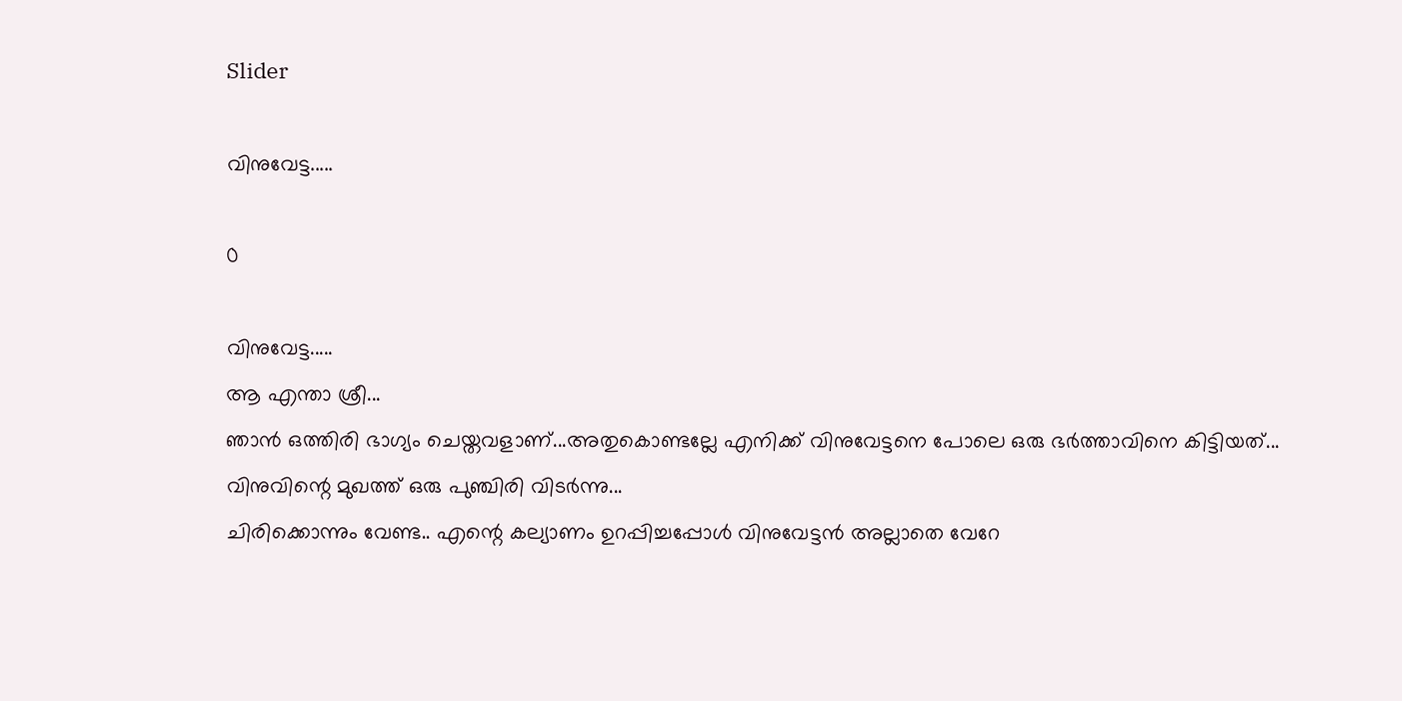Slider

വിനുവേട്ട.....

0

വിനുവേട്ട.....
ആ എന്താ ശ്രീ...
ഞാൻ ഒത്തിരി ഭാഗ്യം ചെയ്തവളാണ്...അതുകൊണ്ടല്ലേ എനിക്ക് വിനുവേട്ടനെ പോലെ ഒരു ഭർത്താവിനെ കിട്ടിയത്...
വിനുവിന്റെ മുഖത്ത് ഒരു പുഞ്ചിരി വിടർന്നു...
ചിരിക്കൊന്നും വേണ്ട.. എന്റെ കല്യാണം ഉറപ്പിച്ചപ്പോൾ വിനുവേട്ടൻ അല്ലാതെ വേറേ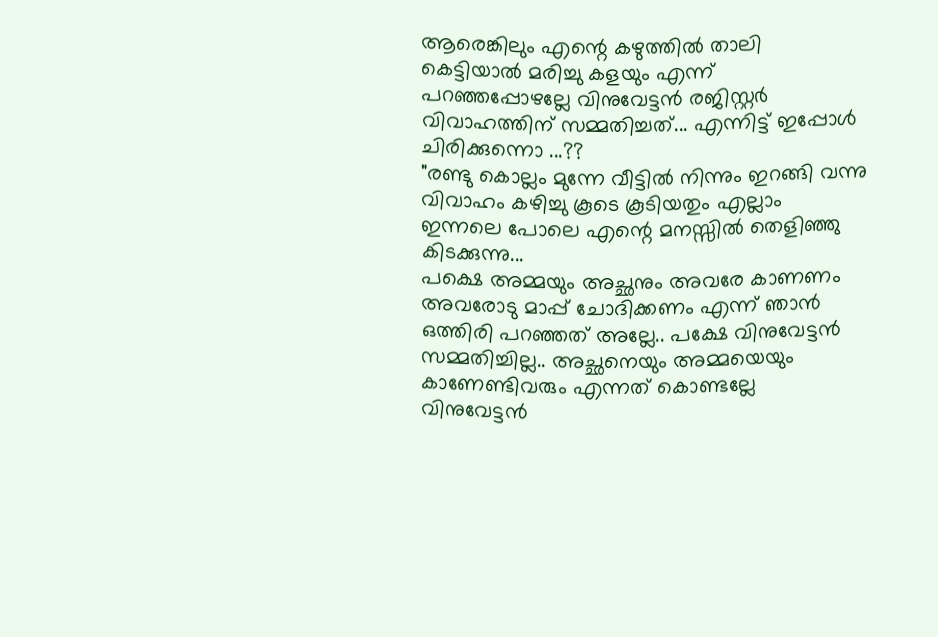ആരെങ്കിലും എന്റെ കഴുത്തിൽ താലി കെട്ടിയാൽ മരിച്ചു കളയും എന്ന് പറഞ്ഞപ്പോഴല്ലേ വിനുവേട്ടൻ രജിസ്റ്റർ വിവാഹത്തിന് സമ്മതിച്ചത്... എന്നിട്ട് ഇപ്പോൾ ചിരിക്കുന്നൊ ...??
"രണ്ടു കൊല്ലം മുന്നേ വീട്ടിൽ നിന്നും ഇറങ്ങി വന്നു വിവാഹം കഴിച്ചു കൂടെ കൂടിയതും എല്ലാം ഇന്നലെ പോലെ എന്റെ മനസ്സിൽ തെളിഞ്ഞു കിടക്കുന്നു...
പക്ഷെ അമ്മയും അച്ഛനും അവരേ കാണണം അവരോടു മാപ്പ് ചോദിക്കണം എന്ന് ഞാൻ ഒത്തിരി പറഞ്ഞത് അല്ലേ.. പക്ഷേ വിനുവേട്ടൻ സമ്മതിച്ചില്ല.. അച്ഛനെയും അമ്മയെയും കാണേണ്ടിവരും എന്നത് കൊണ്ടല്ലേ വിനുവേട്ടൻ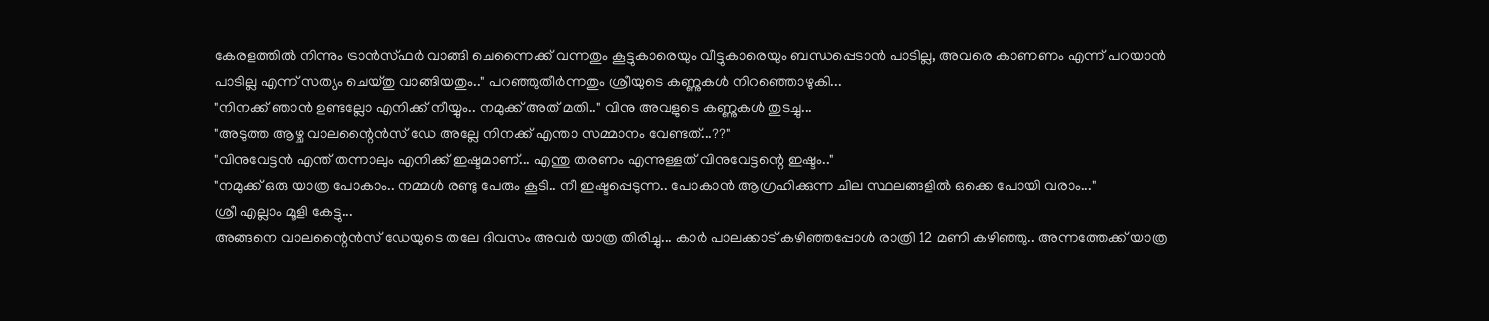കേരളത്തിൽ നിന്നും ട്രാൻസ്ഫർ വാങ്ങി ചെന്നൈക്ക് വന്നതും കൂട്ടുകാരെയും വീട്ടുകാരെയും ബന്ധപ്പെടാൻ പാടില്ല, അവരെ കാണണം എന്ന് പറയാൻ പാടില്ല എന്ന് സത്യം ചെയ്തു വാങ്ങിയതും.." പറഞ്ഞുതീർന്നതും ശ്രീയുടെ കണ്ണുകൾ നിറഞ്ഞൊഴുകി...
"നിനക്ക് ഞാൻ ഉണ്ടല്ലോ എനിക്ക് നീയ്യും.. നമുക്ക് അത് മതി.." വിനു അവളുടെ കണ്ണുകൾ തുടച്ചു...
"അടുത്ത ആഴ്ച വാലന്റൈൻസ് ഡേ അല്ലേ നിനക്ക് എന്താ സമ്മാനം വേണ്ടത്...??"
"വിനുവേട്ടൻ എന്ത് തന്നാലും എനിക്ക് ഇഷ്ടമാണ്... എന്തു തരണം എന്നുള്ളത് വിനുവേട്ടന്റെ ഇഷ്ടം.."
"നമുക്ക് ഒരു യാത്ര പോകാം.. നമ്മൾ രണ്ടു പേരും കൂടി.. നീ ഇഷ്ടപ്പെടുന്ന.. പോകാൻ ആഗ്രഹിക്കുന്ന ചില സ്ഥലങ്ങളിൽ ഒക്കെ പോയി വരാം..."
ശ്രീ എല്ലാം മൂളി കേട്ടു...
അങ്ങനെ വാലന്റൈൻസ് ഡേയുടെ തലേ ദിവസം അവർ യാത്ര തിരിച്ചു... കാർ പാലക്കാട് കഴിഞ്ഞപ്പോൾ രാത്രി 12 മണി കഴിഞ്ഞു.. അന്നത്തേക്ക് യാത്ര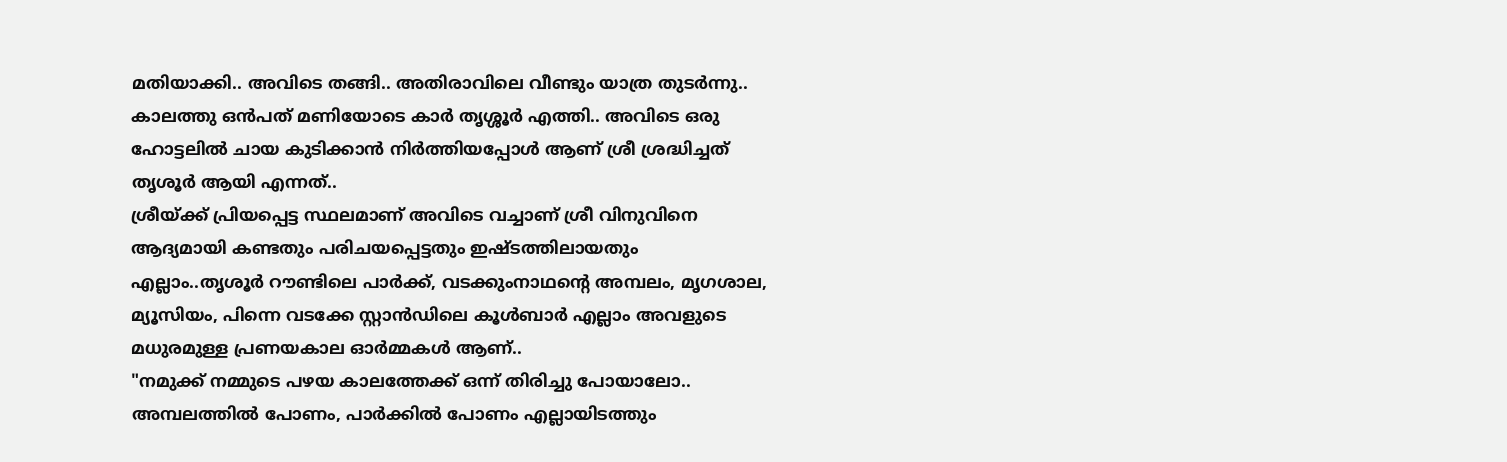മതിയാക്കി.. അവിടെ തങ്ങി.. അതിരാവിലെ വീണ്ടും യാത്ര തുടർന്നു..
കാലത്തു ഒൻപത് മണിയോടെ കാർ തൃശ്ശൂർ എത്തി.. അവിടെ ഒരു ഹോട്ടലിൽ ചായ കുടിക്കാൻ നിർത്തിയപ്പോൾ ആണ് ശ്രീ ശ്രദ്ധിച്ചത് തൃശൂർ ആയി എന്നത്..
ശ്രീയ്ക്ക് പ്രിയപ്പെട്ട സ്ഥലമാണ് അവിടെ വച്ചാണ് ശ്രീ വിനുവിനെ ആദ്യമായി കണ്ടതും പരിചയപ്പെട്ടതും ഇഷ്ടത്തിലായതും എല്ലാം..തൃശൂർ റൗണ്ടിലെ പാർക്ക്, വടക്കുംനാഥന്റെ അമ്പലം, മൃഗശാല, മ്യൂസിയം, പിന്നെ വടക്കേ സ്റ്റാൻഡിലെ കൂൾബാർ എല്ലാം അവളുടെ മധുരമുള്ള പ്രണയകാല ഓർമ്മകൾ ആണ്..
"നമുക്ക് നമ്മുടെ പഴയ കാലത്തേക്ക് ഒന്ന് തിരിച്ചു പോയാലോ.. അമ്പലത്തിൽ പോണം, പാർക്കിൽ പോണം എല്ലായിടത്തും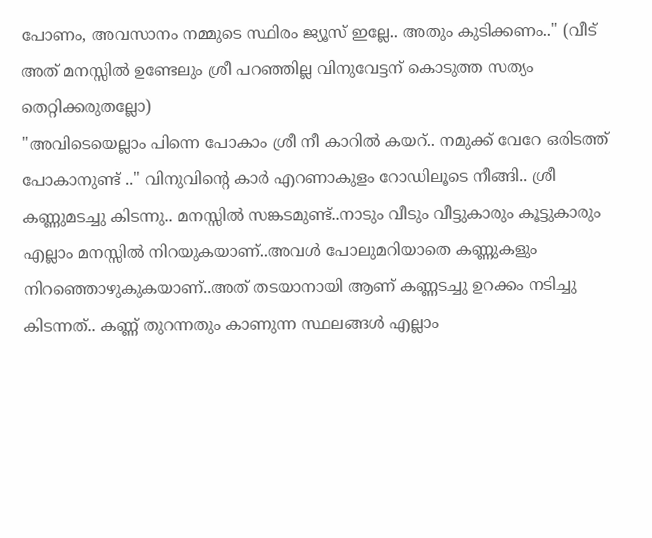പോണം, അവസാനം നമ്മുടെ സ്ഥിരം ജ്യൂസ് ഇല്ലേ.. അതും കുടിക്കണം.." (വീട് അത് മനസ്സിൽ ഉണ്ടേലും ശ്രീ പറഞ്ഞില്ല വിനുവേട്ടന് കൊടുത്ത സത്യം തെറ്റിക്കരുതല്ലോ)
"അവിടെയെല്ലാം പിന്നെ പോകാം ശ്രീ നീ കാറിൽ കയറ്.. നമുക്ക് വേറേ ഒരിടത്ത് പോകാനുണ്ട് .." വിനുവിന്റെ കാർ എറണാകുളം റോഡിലൂടെ നീങ്ങി.. ശ്രീ കണ്ണുമടച്ചു കിടന്നു.. മനസ്സിൽ സങ്കടമുണ്ട്..നാടും വീടും വീട്ടുകാരും കൂട്ടുകാരും എല്ലാം മനസ്സിൽ നിറയുകയാണ്..അവൾ പോലുമറിയാതെ കണ്ണുകളും നിറഞ്ഞൊഴുകുകയാണ്..അത് തടയാനായി ആണ് കണ്ണടച്ചു ഉറക്കം നടിച്ചു കിടന്നത്.. കണ്ണ് തുറന്നതും കാണുന്ന സ്ഥലങ്ങൾ എല്ലാം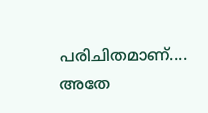പരിചിതമാണ്.... അതേ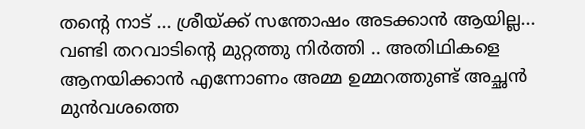തന്റെ നാട് ... ശ്രീയ്ക്ക് സന്തോഷം അടക്കാൻ ആയില്ല...
വണ്ടി തറവാടിന്റെ മുറ്റത്തു നിർത്തി .. അതിഥികളെ ആനയിക്കാൻ എന്നോണം അമ്മ ഉമ്മറത്തുണ്ട് അച്ഛൻ മുൻവശത്തെ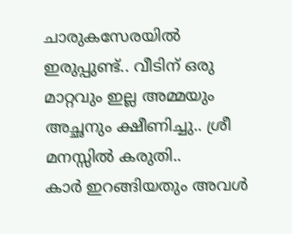ചാരുകസേരയിൽ ഇരുപ്പുണ്ട്.. വീടിന് ഒരു മാറ്റവും ഇല്ല അമ്മയും അച്ഛനും ക്ഷീണിച്ചു.. ശ്രീ മനസ്സിൽ കരുതി..
കാർ ഇറങ്ങിയതും അവൾ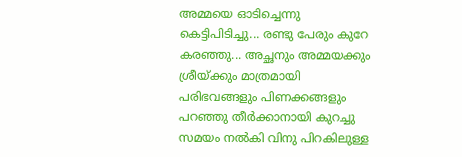അമ്മയെ ഓടിച്ചെന്നു കെട്ടിപിടിച്ചു... രണ്ടു പേരും കുറേ കരഞ്ഞു... അച്ഛനും അമ്മയക്കും ശ്രീയ്ക്കും മാത്രമായി പരിഭവങ്ങളും പിണക്കങ്ങളും പറഞ്ഞു തീർക്കാനായി കുറച്ചു സമയം നൽകി വിനു പിറകിലുള്ള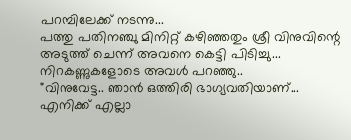പറമ്പിലേക്ക് നടന്നു...
പത്തു പതിനഞ്ചു മിനിറ്റ് കഴിഞ്ഞതും ശ്രീ വിനുവിന്റെ അടുത്ത് ചെന്ന് അവനെ കെട്ടി പിടിച്ചു...
നിറകണ്ണുകളോടെ അവൾ പറഞ്ഞു..
"വിനുവേട്ട.. ഞാൻ ഒത്തിരി ഭാഗ്യവതിയാണ്... എനിക്ക് എല്ലാ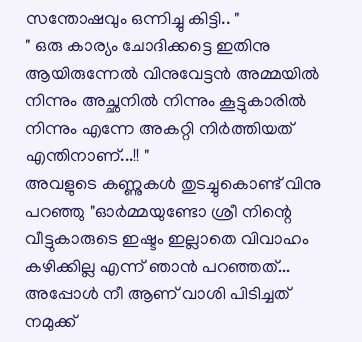സന്തോഷവും ഒന്നിച്ചു കിട്ടി.. "
" ഒരു കാര്യം ചോദിക്കട്ടെ ഇതിനു ആയിരുന്നേൽ വിനുവേട്ടൻ അമ്മയിൽ നിന്നും അച്ഛനിൽ നിന്നും കൂട്ടുകാരിൽ നിന്നും എന്നേ അകറ്റി നിർത്തിയത് എന്തിനാണ്...!! "
അവളുടെ കണ്ണുകൾ തുടച്ചുകൊണ്ട് വിനു പറഞ്ഞു "ഓർമ്മയുണ്ടോ ശ്രീ നിന്റെ വീട്ടുകാരുടെ ഇഷ്ടം ഇല്ലാതെ വിവാഹം കഴിക്കില്ല എന്ന്‌ ഞാൻ പറഞ്ഞത്... അപ്പോൾ നീ ആണ് വാശി പിടിച്ചത് നമുക്ക്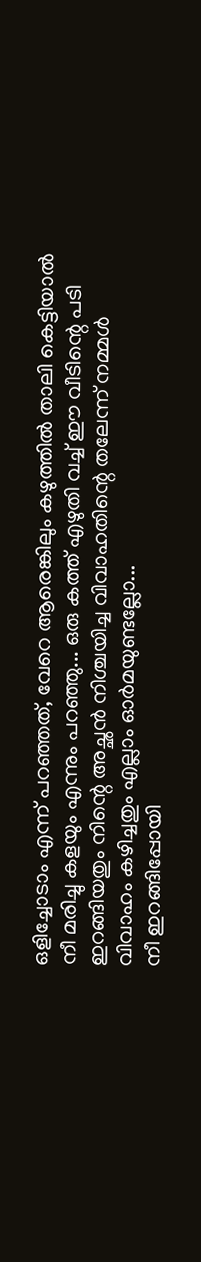ഒളിച്ചോടാം എന്ന് പറഞ്ഞത്, വേറെ ആരെങ്കിലും കഴുത്തിൽ താലി കെട്ടിയാൽ നീ മരിച്ചു കളയും എന്നും പറഞ്ഞു... ഒരു കത്ത് എഴുതി വച്ച് ഈ വീടിന്റെ പടി ഇറങ്ങിയതും നിന്റെ അച്ഛൻ നിശ്ചയിച്ച വിവാഹതിന്റെ തലേന്ന് നമ്മൾ വിവാഹം കഴിച്ചതും എല്ലാം ഓർമയുണ്ടല്ലോ...
നീ ഇറങ്ങിപ്പോയി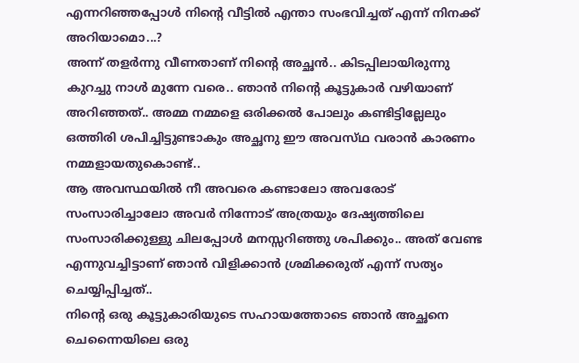എന്നറിഞ്ഞപ്പോൾ നിന്റെ വീട്ടിൽ എന്താ സംഭവിച്ചത് എന്ന് നിനക്ക് അറിയാമൊ...?
അന്ന് തളർന്നു വീണതാണ് നിന്റെ അച്ഛൻ.. കിടപ്പിലായിരുന്നു കുറച്ചു നാൾ മുന്നേ വരെ.. ഞാൻ നിന്റെ കൂട്ടുകാർ വഴിയാണ് അറിഞ്ഞത്.. അമ്മ നമ്മളെ ഒരിക്കൽ പോലും കണ്ടിട്ടില്ലേലും ഒത്തിരി ശപിച്ചിട്ടുണ്ടാകും അച്ഛനു ഈ അവസ്‌ഥ വരാൻ കാരണം നമ്മളായതുകൊണ്ട്..
ആ അവസ്ഥയിൽ നീ അവരെ കണ്ടാലോ അവരോട് സംസാരിച്ചാലോ അവർ നിന്നോട് അത്രയും ദേഷ്യത്തിലെ സംസാരിക്കുള്ളു ചിലപ്പോൾ മനസ്സറിഞ്ഞു ശപിക്കും.. അത് വേണ്ട എന്നുവച്ചിട്ടാണ് ഞാൻ വിളിക്കാൻ ശ്രമിക്കരുത് എന്ന് സത്യം ചെയ്യിപ്പിച്ചത്..
നിന്റെ ഒരു കൂട്ടുകാരിയുടെ സഹായത്തോടെ ഞാൻ അച്ഛനെ ചെന്നൈയിലെ ഒരു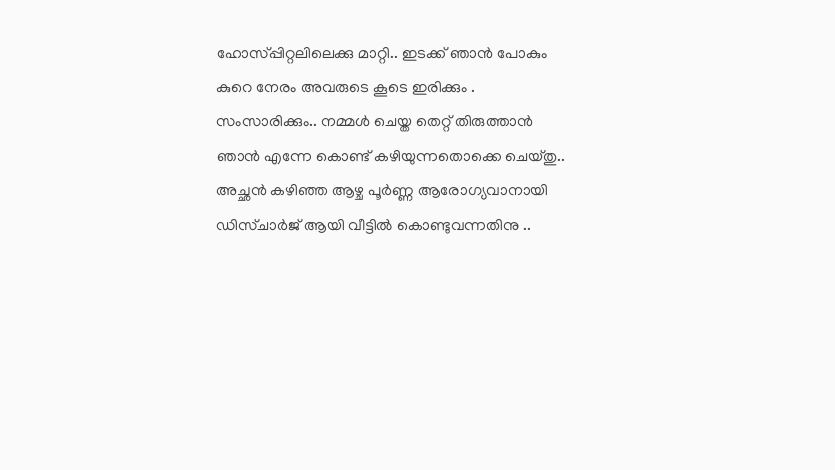ഹോസ്പ്പിറ്റലിലെക്കു മാറ്റി.. ഇടക്ക് ഞാൻ പോകും കുറെ നേരം അവരുടെ കൂടെ ഇരിക്കും . സംസാരിക്കും.. നമ്മൾ ചെയ്ത തെറ്റ് തിരുത്താൻ ഞാൻ എന്നേ കൊണ്ട് കഴിയുന്നതൊക്കെ ചെയ്തു.. അച്ഛൻ കഴിഞ്ഞ ആഴ്ച പൂർണ്ണ ആരോഗ്യവാനായി ഡിസ്ചാർജ് ആയി വീട്ടിൽ കൊണ്ടുവന്നതിനു ..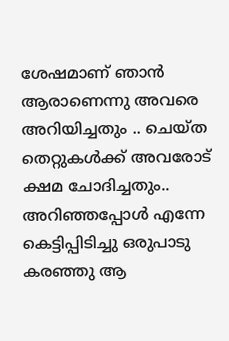ശേഷമാണ് ഞാൻ ആരാണെന്നു അവരെ അറിയിച്ചതും .. ചെയ്ത തെറ്റുകൾക്ക് അവരോട് ക്ഷമ ചോദിച്ചതും..
അറിഞ്ഞപ്പോൾ എന്നേ കെട്ടിപ്പിടിച്ചു ഒരുപാടു കരഞ്ഞു ആ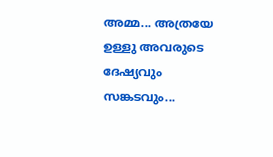അമ്മ... അത്രയേ ഉള്ളു അവരുടെ ദേഷ്യവും സങ്കടവും...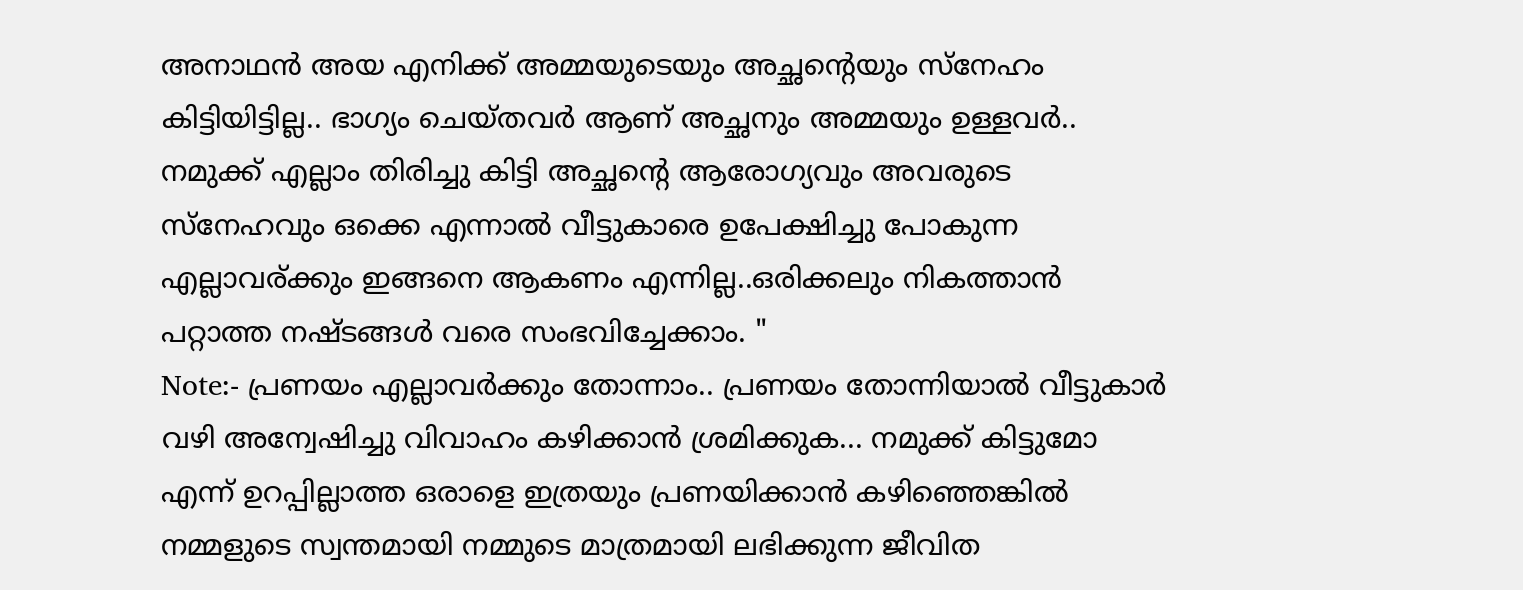അനാഥൻ അയ എനിക്ക് അമ്മയുടെയും അച്ഛന്റെയും സ്നേഹം കിട്ടിയിട്ടില്ല.. ഭാഗ്യം ചെയ്തവർ ആണ് അച്ഛനും അമ്മയും ഉള്ളവർ.. നമുക്ക് എല്ലാം തിരിച്ചു കിട്ടി അച്ഛന്റെ ആരോഗ്യവും അവരുടെ സ്നേഹവും ഒക്കെ എന്നാൽ വീട്ടുകാരെ ഉപേക്ഷിച്ചു പോകുന്ന എല്ലാവര്ക്കും ഇങ്ങനെ ആകണം എന്നില്ല..ഒരിക്കലും നികത്താൻ പറ്റാത്ത നഷ്ടങ്ങൾ വരെ സംഭവിച്ചേക്കാം. "
Note:- പ്രണയം എല്ലാവർക്കും തോന്നാം.. പ്രണയം തോന്നിയാൽ വീട്ടുകാർ വഴി അന്വേഷിച്ചു വിവാഹം കഴിക്കാൻ ശ്രമിക്കുക... നമുക്ക് കിട്ടുമോ എന്ന് ഉറപ്പില്ലാത്ത ഒരാളെ ഇത്രയും പ്രണയിക്കാൻ കഴിഞ്ഞെങ്കിൽ നമ്മളുടെ സ്വന്തമായി നമ്മുടെ മാത്രമായി ലഭിക്കുന്ന ജീവിത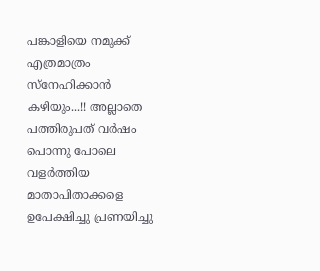പങ്കാളിയെ നമുക്ക് എത്രമാത്രം സ്നേഹിക്കാൻ കഴിയും...!! അല്ലാതെ പത്തിരുപത് വർഷം പൊന്നു പോലെ വളർത്തിയ മാതാപിതാക്കളെ ഉപേക്ഷിച്ചു പ്രണയിച്ചു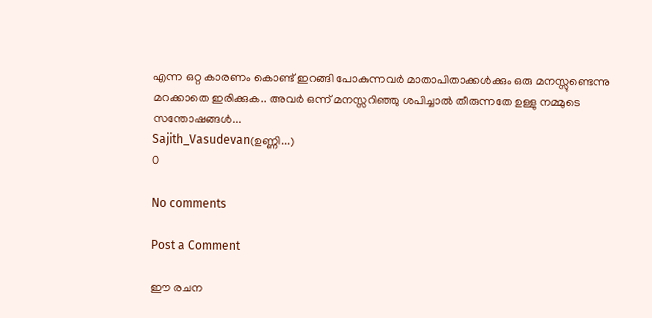എന്ന ഒറ്റ കാരണം കൊണ്ട് ഇറങ്ങി പോകുന്നവർ മാതാപിതാക്കൾക്കും ഒരു മനസ്സുണ്ടെന്നു മറക്കാതെ ഇരിക്കുക.. അവർ ഒന്ന് മനസ്സറിഞ്ഞു ശപിച്ചാൽ തീരുന്നതേ ഉള്ളു നമ്മുടെ സന്തോഷങ്ങൾ...
Sajith_Vasudevan(ഉണ്ണി...)
0

No comments

Post a Comment

ഈ രചന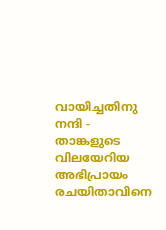വായിച്ചതിനു നന്ദി - താങ്കളുടെ വിലയേറിയ അഭിപ്രായം രചയിതാവിനെ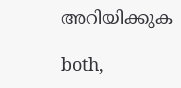അറിയിക്കുക

both,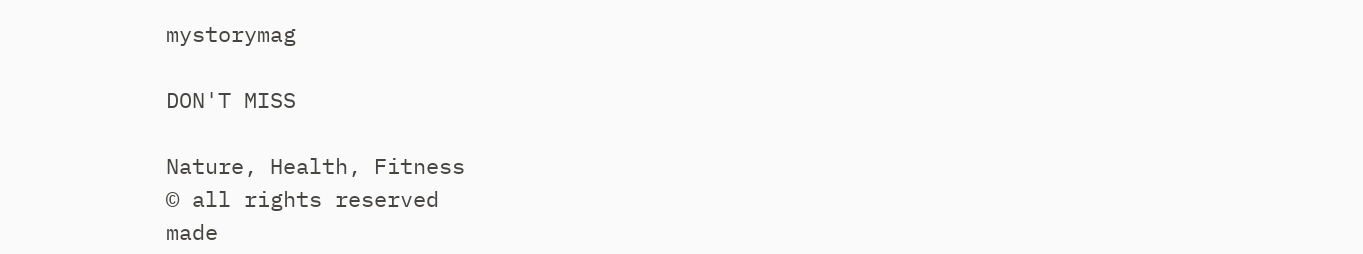mystorymag

DON'T MISS

Nature, Health, Fitness
© all rights reserved
made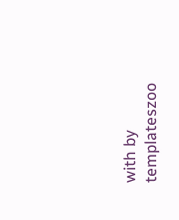with by templateszoo